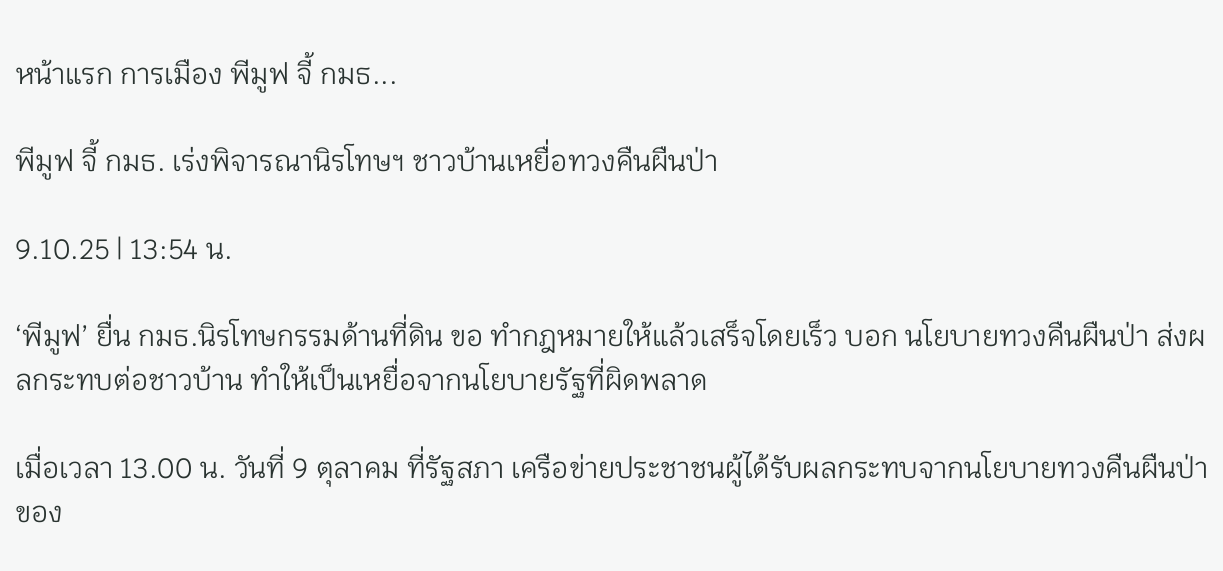หน้าแรก การเมือง พีมูฟ จี้ กมธ...

พีมูฟ จี้ กมธ. เร่งพิจารณานิรโทษฯ ชาวบ้านเหยื่อทวงคืนผืนป่า

9.10.25 | 13:54 น.

‘พีมูฟ’ ยื่น กมธ.นิรโทษกรรมด้านที่ดิน ขอ ทำกฎหมายให้แล้วเสร็จโดยเร็ว บอก นโยบายทวงคืนผืนป่า ส่งผลกระทบต่อชาวบ้าน ทำให้เป็นเหยื่อจากนโยบายรัฐที่ผิดพลาด

เมื่อเวลา 13.00 น. วันที่ 9 ตุลาคม ที่รัฐสภา เครือข่ายประชาชนผู้ได้รับผลกระทบจากนโยบายทวงคืนผืนป่าของ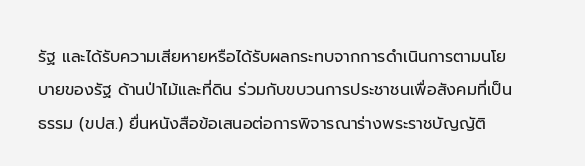รัฐ และได้รับความเสียหายหรือได้รับผลกระทบจากการดำเนินการตามนโยบายของรัฐ ด้านป่าไม้และที่ดิน ร่วมกับขบวนการประชาชนเพื่อสังคมที่เป็นธรรม (ขปส.) ยื่นหนังสือข้อเสนอต่อการพิจารณาร่างพระราชบัญญัติ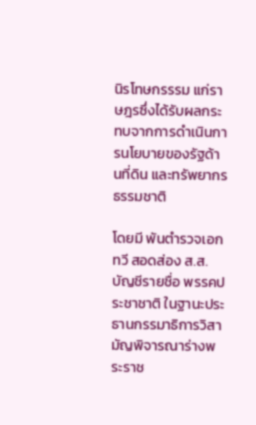นิรโทษกรรรม แก่ราษฎรซึ่งได้รับผลกระทบจากการดำเนินการนโยบายของรัฐด้านที่ดิน และทรัพยากรธรรมชาติ

โดยมี พันตำรวจเอก ทวี สอดส่อง ส.ส.บัญชีรายชื่อ พรรคประชาชาติ ในฐานะประธานกรรมาธิการวิสามัญพิจารณาร่างพระราช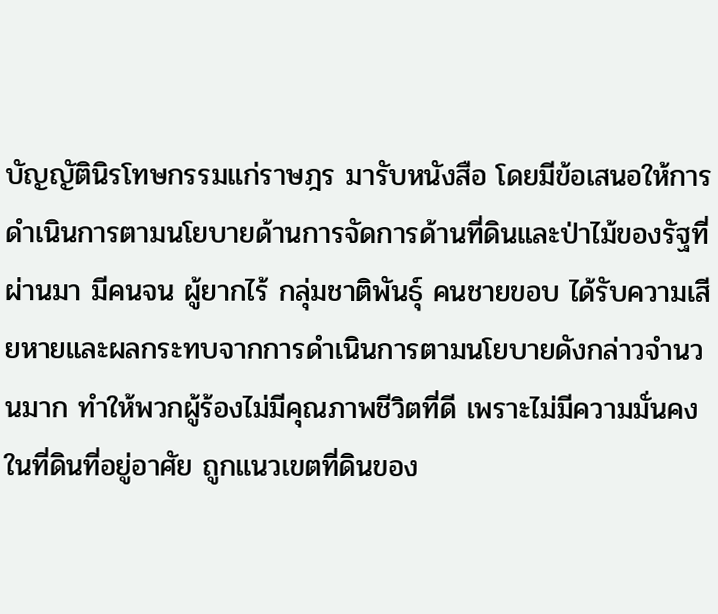บัญญัตินิรโทษกรรมแก่ราษฎร มารับหนังสือ โดยมีข้อเสนอให้การดำเนินการตามนโยบายด้านการจัดการด้านที่ดินและป่าไม้ของรัฐที่ผ่านมา มีคนจน ผู้ยากไร้ กลุ่มชาติพันธุ์ คนชายขอบ ได้รับความเสียหายและผลกระทบจากการดำเนินการตามนโยบายดังกล่าวจำนวนมาก ทำให้พวกผู้ร้องไม่มีคุณภาพชีวิตที่ดี เพราะไม่มีความมั่นคงในที่ดินที่อยู่อาศัย ถูกแนวเขตที่ดินของ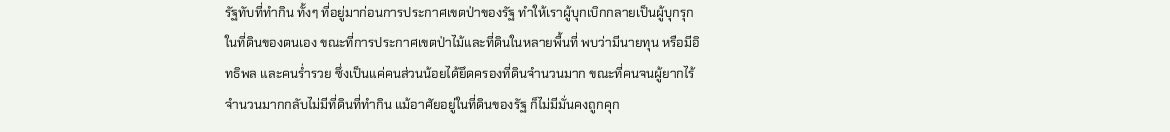รัฐทับที่ทำกิน ทั้งๆ ที่อยู่มาก่อนการประกาศเขตป่าของรัฐ ทำให้เราผู้บุกเบิกกลายเป็นผู้บุกรุกในที่ดินของตนเอง ขณะที่การประกาศเขตป่าไม้และที่ดินในหลายพื้นที่ พบว่ามีนายทุน หรือมีอิทธิพล และคนร่ำรวย ซึ่งเป็นแค่คนส่วนน้อยได้ยึดครองที่ดินจำนวนมาก ขณะที่คนจนผู้ยากไร้จำนวนมากกลับไม่มีที่ดินที่ทำกิน แม้อาศัยอยู่ในที่ดินของรัฐ ก็ไม่มีมั่นคงถูกคุก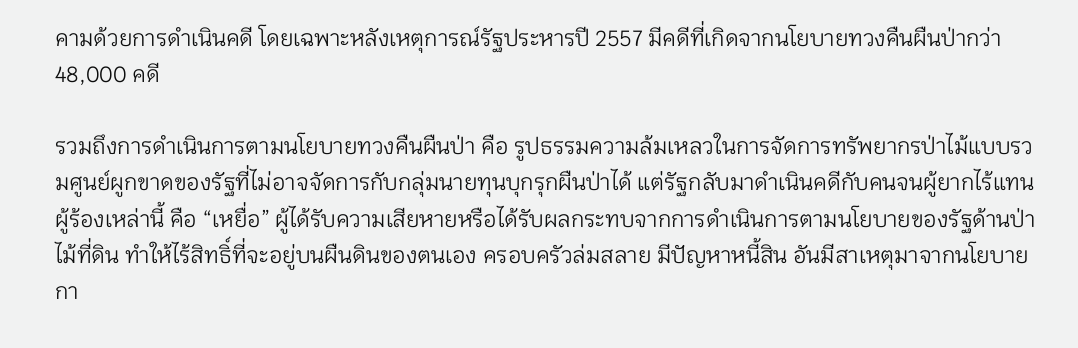คามด้วยการดำเนินคดี โดยเฉพาะหลังเหตุการณ์รัฐประหารปี 2557 มีคดีที่เกิดจากนโยบายทวงคืนผืนป่ากว่า 48,000 คดี

รวมถึงการดำเนินการตามนโยบายทวงคืนผืนป่า คือ รูปธรรมความล้มเหลวในการจัดการทรัพยากรป่าไม้แบบรวมศูนย์ผูกขาดของรัฐที่ไม่อาจจัดการกับกลุ่มนายทุนบุกรุกผืนป่าได้ แต่รัฐกลับมาดำเนินคดีกับคนจนผู้ยากไร้แทน ผู้ร้องเหล่านี้ คือ “เหยื่อ” ผู้ได้รับความเสียหายหรือได้รับผลกระทบจากการดำเนินการตามนโยบายของรัฐด้านป่าไม้ที่ดิน ทำให้ไร้สิทธิ์ที่จะอยู่บนผืนดินของตนเอง ครอบครัวล่มสลาย มีปัญหาหนี้สิน อันมีสาเหตุมาจากนโยบายกา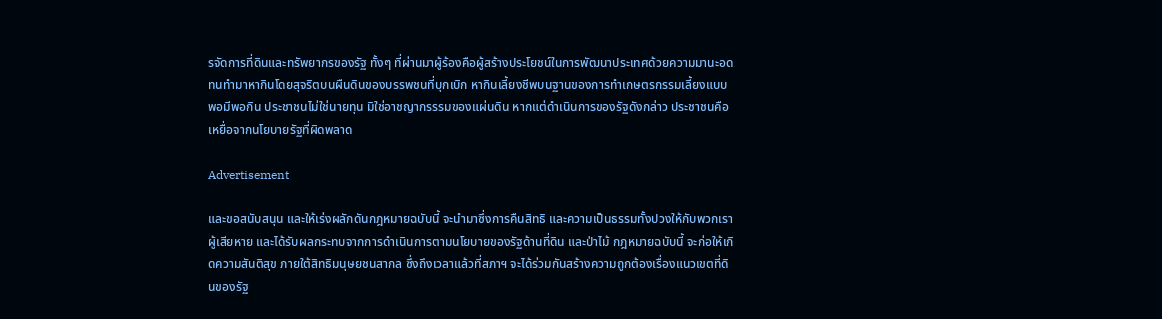รจัดการที่ดินและทรัพยากรของรัฐ ทั้งๆ ที่ผ่านมาผู้ร้องคือผู้สร้างประโยชน์ในการพัฒนาประเทศด้วยความมานะอดทนทำมาหากินโดยสุจริตบนผืนดินของบรรพชนที่บุกเบิก หากินเลี้ยงชีพบนฐานของการทำเกษตรกรรมเลี้ยงแบบพอมีพอกิน ประชาชนไม่ใช่นายทุน มิใช่อาชญากรรรมของแผ่นดิน หากแต่ดำเนินการของรัฐดังกล่าว ประชาชนคือ เหยื่อจากนโยบายรัฐที่ผิดพลาด

Advertisement

และขอสนับสนุน และให้เร่งผลักดันกฎหมายฉบับนี้ จะนำมาซึ่งการคืนสิทธิ และความเป็นธรรมทั้งปวงให้กับพวกเรา ผู้เสียหาย และได้รับผลกระทบจากการดำเนินการตามนโยบายของรัฐด้านที่ดิน และป่าไม้ กฎหมายฉบับนี้ จะก่อให้เกิดความสันติสุข ภายใต้สิทธิมนุษยชนสากล ซึ่งถึงเวลาแล้วที่สภาฯ จะได้ร่วมกันสร้างความถูกต้องเรื่องแนวเขตที่ดินของรัฐ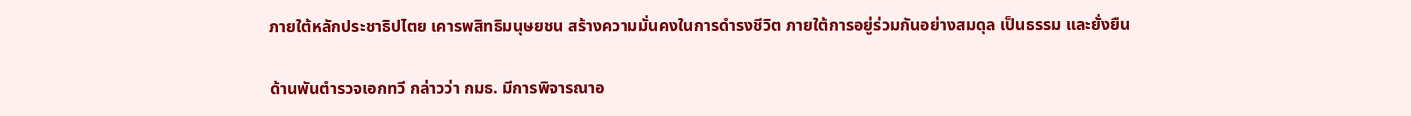ภายใต้หลักประชาธิปไตย เคารพสิทธิมนุษยชน สร้างความมั่นคงในการดำรงชีวิต ภายใต้การอยู่ร่วมกันอย่างสมดุล เป็นธรรม และยั่งยืน

ด้านพันตำรวจเอกทวี กล่าวว่า กมธ. มีการพิจารณาอ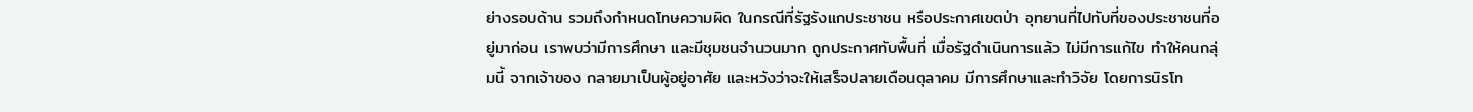ย่างรอบด้าน รวมถึงกำหนดโทษความผิด ในกรณีที่รัฐรังแกประชาชน หรือประกาศเขตป่า อุทยานที่ไปทับที่ของประชาชนที่อยู่มาก่อน เราพบว่ามีการศึกษา และมีชุมชนจำนวนมาก ถูกประกาศทับพื้นที่ เมื่อรัฐดำเนินการแล้ว ไม่มีการแก้ไข ทำให้คนกลุ่มนี้ จากเจ้าของ กลายมาเป็นผู้อยู่อาศัย และหวังว่าจะให้เสร็จปลายเดือนตุลาคม มีการศึกษาและทำวิจัย โดยการนิรโท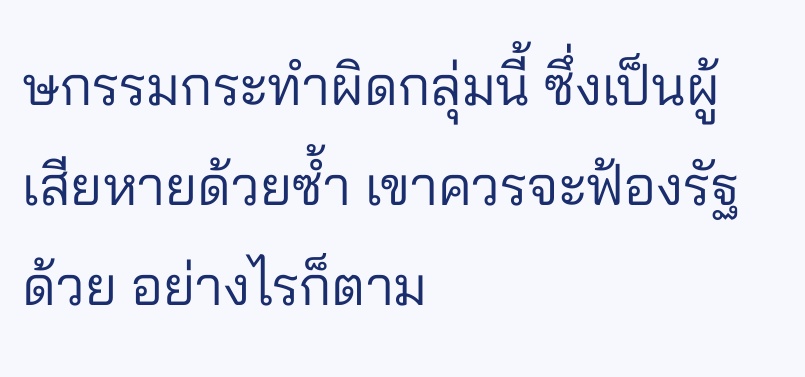ษกรรมกระทำผิดกลุ่มนี้ ซึ่งเป็นผู้เสียหายด้วยซ้ำ เขาควรจะฟ้องรัฐด้วย อย่างไรก็ตาม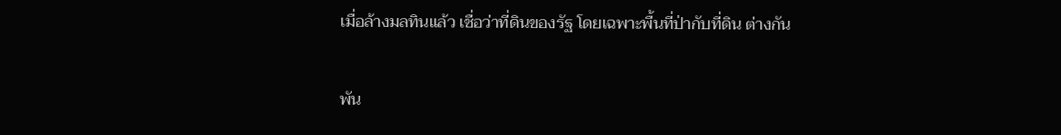เมื่อล้างมลทินแล้ว เชื่อว่าที่ดินของรัฐ โดยเฉพาะพื้นที่ป่ากับที่ดิน ต่างกัน

พัน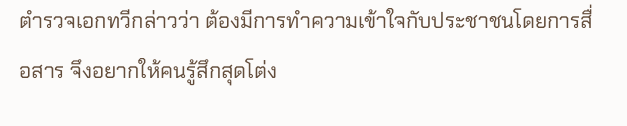ตำรวจเอกทวีกล่าวว่า ต้องมีการทำความเข้าใจกับประชาชนโดยการสื่อสาร จึงอยากให้คนรู้สึกสุดโต่ง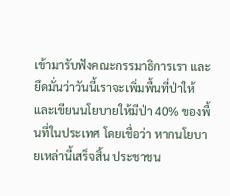เข้ามารับฟังคณะกรรมาธิการเรา และยึดมั่นว่าวันนี้เราจะเพิ่มพื้นที่ป่าให้ และเขียนนโยบายให้มีป่า 40% ของพื้นที่ในประเทศ โดยเชื่อว่า หากนโยบายเหล่านี้เสร็จสิ้น ประชาชน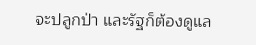จะปลูกป่า และรัฐก็ต้องดูแล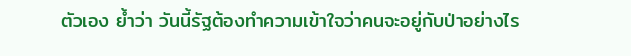ตัวเอง ย้ำว่า วันนี้รัฐต้องทำความเข้าใจว่าคนจะอยู่กับป่าอย่างไร